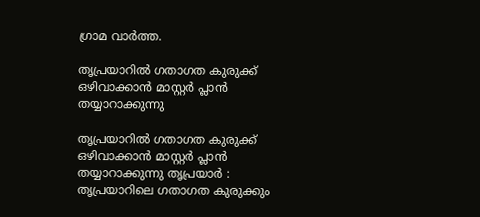ഗ്രാമ വാർത്ത.

തൃപ്രയാറിൽ ഗതാഗത കുരുക്ക് ഒഴിവാക്കാൻ മാസ്റ്റർ പ്ലാൻ തയ്യാറാക്കുന്നു

തൃപ്രയാറിൽ ഗതാഗത കുരുക്ക് ഒഴിവാക്കാൻ മാസ്റ്റർ പ്ലാൻ തയ്യാറാക്കുന്നു തൃപ്രയാർ : തൃപ്രയാറിലെ ഗതാഗത കുരുക്കും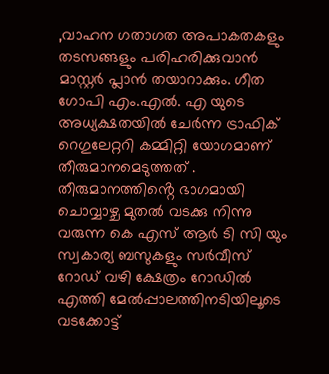,വാഹന ഗതാഗത അപാകതകളും തടസങ്ങളും പരിഹരിക്കുവാൻ മാസ്റ്റർ പ്ലാൻ തയാറാക്കും. ഗീത ഗോപി എം.എൽ. എ യുടെ അധ്യക്ഷതയിൽ ചേർന്ന ട്രാഫിക് റെഗുലേറ്ററി കമ്മിറ്റി യോഗമാണ് തീരുമാനമെടുത്തത് . തീരുമാനത്തിൻ്റെ ഭാഗമായി ചൊവ്വാഴ്ച മുതൽ വടക്കു നിന്നു വരുന്ന കെ എസ് ആർ ടി സി യും സ്വകാര്യ ബസുകളും സർവീസ് റോഡ് വഴി ക്ഷേത്രം റോഡിൽ എത്തി മേൽപ്പാലത്തിനടിയിലൂടെ വടക്കോട്ട്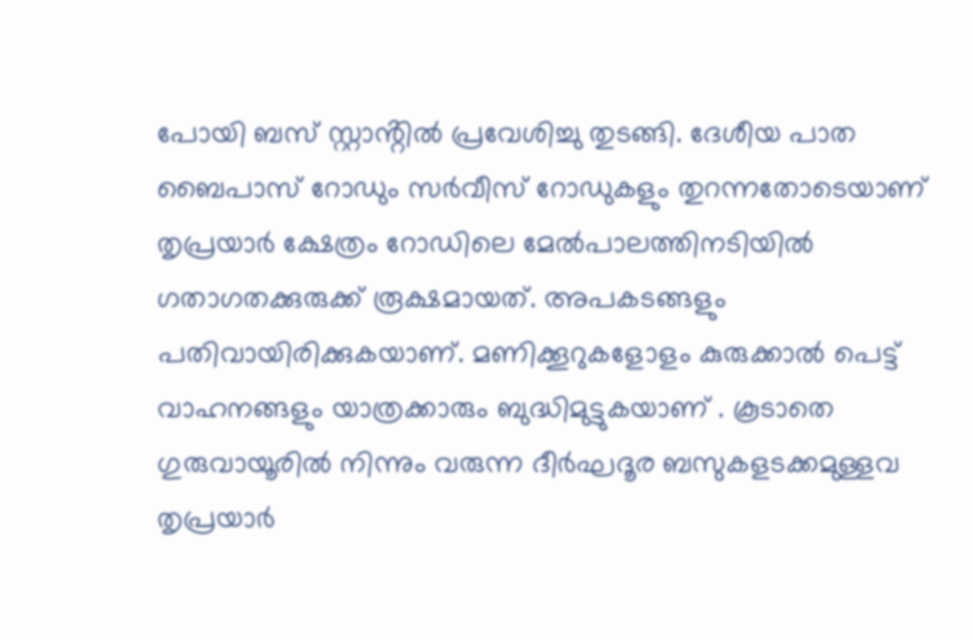പോയി ബസ് സ്റ്റാൻ്റിൽ പ്രവേശിച്ചു തുടങ്ങി. ദേശീയ പാത ബൈപാസ് റോഡും സർവീസ് റോഡുകളും തുറന്നതോടെയാണ് തൃപ്രയാർ ക്ഷേത്രം റോഡിലെ മേൽപാലത്തിനടിയിൽ ഗതാഗതക്കുരുക്ക് രൂക്ഷമായത്. അപകടങ്ങളും പതിവായിരിക്കുകയാണ്. മണിക്കൂറുകളോളം കുരുക്കാൽ പെട്ട് വാഹനങ്ങളും യാത്രക്കാരും ബുദ്ധിമുട്ടുകയാണ് . കൂടാതെ ഗുരുവായൂരിൽ നിന്നും വരുന്ന ദീർഘദൂര ബസുകളടക്കമുള്ളവ തൃപ്രയാർ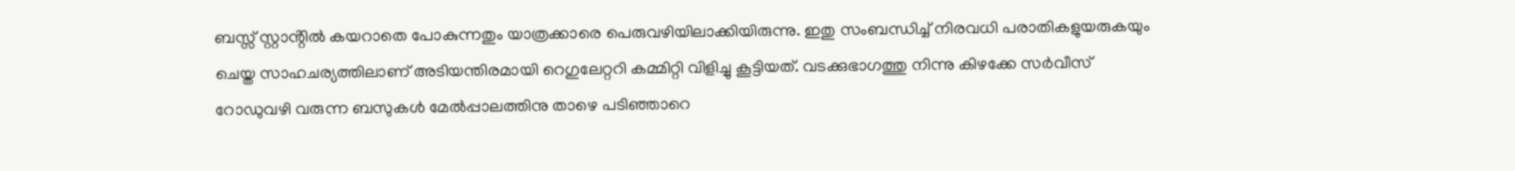ബസ്സ് സ്റ്റാൻ്റിൽ കയറാതെ പോകുന്നതും യാത്രക്കാരെ പെരുവഴിയിലാക്കിയിരുന്നു. ഇതു സംബന്ധിച്ച് നിരവധി പരാതികളുയരുകയും ചെയ്ത സാഹചര്യത്തിലാണ് അടിയന്തിരമായി റെഗുലേറ്ററി കമ്മിറ്റി വിളിച്ചു കൂട്ടിയത്. വടക്കുഭാഗത്തു നിന്നു കിഴക്കേ സർവീസ് റോഡുവഴി വരുന്ന ബസുകൾ മേൽപ്പാലത്തിനു താഴെ പടിഞ്ഞാറെ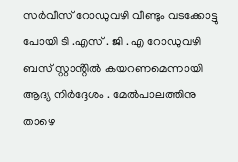സർവീസ് റോഡുവഴി വീണ്ടും വടക്കോട്ടു പോയി ടി .എസ് . ജി . എ റോഡുവഴി ബസ് സ്റ്റാൻ്റിൽ കയറണമെന്നായി ആദ്യ നിർദ്ദേശം . മേൽപാലത്തിനു താഴെ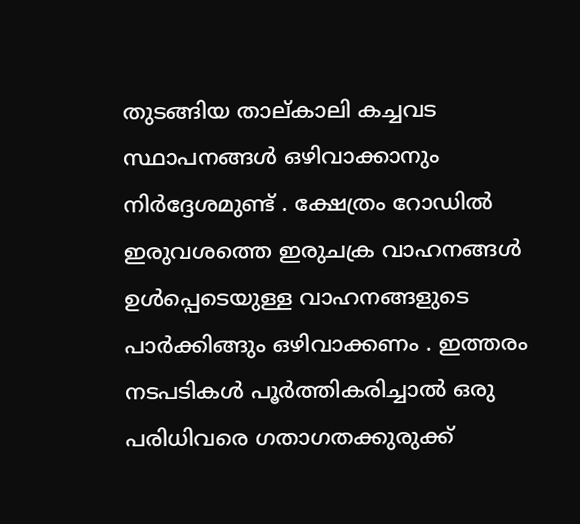തുടങ്ങിയ താല്കാലി കച്ചവട സ്ഥാപനങ്ങൾ ഒഴിവാക്കാനും നിർദ്ദേശമുണ്ട് . ക്ഷേത്രം റോഡിൽ ഇരുവശത്തെ ഇരുചക്ര വാഹനങ്ങൾ ഉൾപ്പെടെയുള്ള വാഹനങ്ങളുടെ പാർക്കിങ്ങും ഒഴിവാക്കണം . ഇത്തരം നടപടികൾ പൂർത്തികരിച്ചാൽ ഒരു പരിധിവരെ ഗതാഗതക്കുരുക്ക്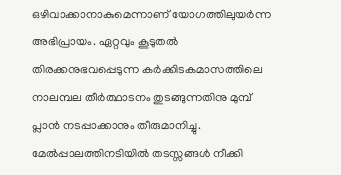ഒഴിവാക്കാനാകുമെന്നാണ് യോഗത്തിലുയർന്ന അഭിപ്രായം. ഏറ്റവും കൂടുതൽ തിരക്കനുഭവപ്പെടുന്ന കർക്കിടകമാസത്തിലെ നാലമ്പല തീർത്ഥാടനം തുടങ്ങുന്നതിനു മുമ്പ് പ്ലാൻ നടപ്പാക്കാനും തീരുമാനിച്ചു. മേൽപ്പാലത്തിനടിയിൽ തടസ്സങ്ങൾ നീക്കി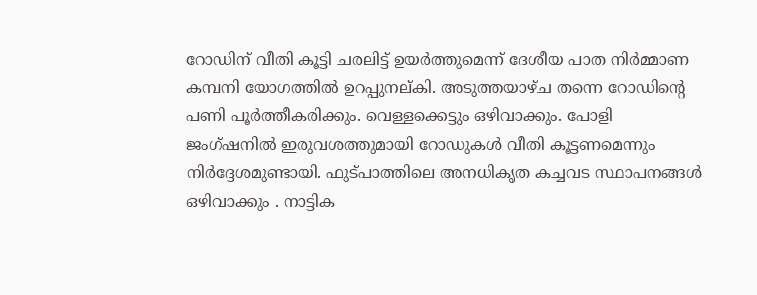റോഡിന് വീതി കൂട്ടി ചരലിട്ട് ഉയർത്തുമെന്ന് ദേശീയ പാത നിർമ്മാണ കമ്പനി യോഗത്തിൽ ഉറപ്പുനല്കി. അടുത്തയാഴ്ച തന്നെ റോഡിൻ്റെ പണി പൂർത്തീകരിക്കും. വെള്ളക്കെട്ടും ഒഴിവാക്കും. പോളി ജംഗ്ഷനിൽ ഇരുവശത്തുമായി റോഡുകൾ വീതി കൂട്ടണമെന്നും നിർദ്ദേശമുണ്ടായി. ഫുട്പാത്തിലെ അനധികൃത കച്ചവട സ്ഥാപനങ്ങൾ ഒഴിവാക്കും . നാട്ടിക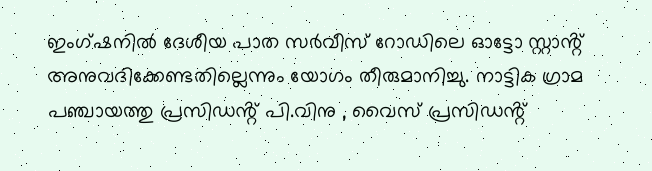ഇംഗ്ഷനിൽ ദേശീയ പാത സർവീസ് റോഡിലെ ഓട്ടോ സ്റ്റാൻ്റ് അനുവദിക്കേണ്ടതില്ലെന്നും യോഗം തീരുമാനിച്ചു. നാട്ടിക ഗ്രാമ പഞ്ചായത്തു പ്രസിഡൻ്റ് പി.വിനു , വൈസ് പ്രസിഡൻ്റ്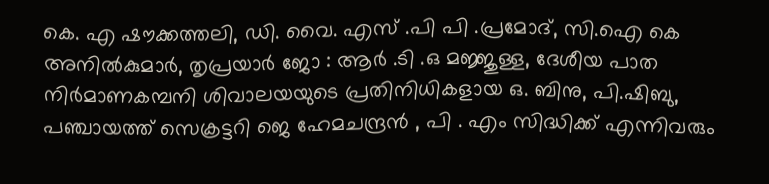കെ. എ ഷൗക്കത്തലി, ഡി. വൈ. എസ് .പി പി .പ്രമോദ്, സി.ഐ കെ അനിൽകുമാർ, തൃപ്രയാർ ജോ : ആർ .ടി .ഒ മജ്ജുള്ള, ദേശീയ പാത നിർമാണകമ്പനി ശിവാലയയുടെ പ്രതിനിധികളായ ഒ. ബിനു, പി.ഷിബു, പഞ്ചായത്ത് സെക്രട്ടറി ജെ ഹേമചന്ദ്രൻ , പി . എം സിദ്ധിക്ക് എന്നിവരും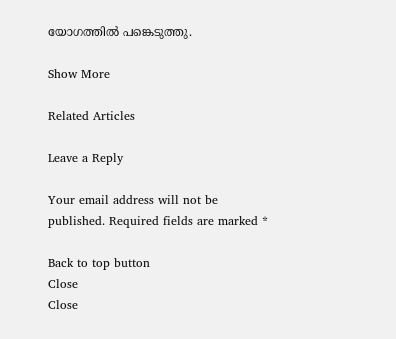യോഗത്തിൽ പങ്കെടുത്തു.

Show More

Related Articles

Leave a Reply

Your email address will not be published. Required fields are marked *

Back to top button
Close
Close